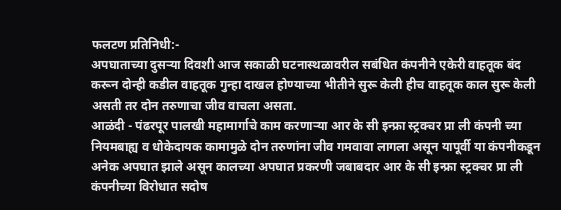फलटण प्रतिनिधी:-
अपघाताच्या दुसऱ्या दिवशी आज सकाळी घटनास्थळावरील सबंधित कंपनीने एकेरी वाहतूक बंद करून दोन्ही कडील वाहतूक गुन्हा दाखल होण्याच्या भीतीने सुरू केली हीच वाहतूक काल सुरू केली असती तर दोन तरुणाचा जीव वाचला असता.
आळंदी - पंढरपूर पालखी महामार्गाचे काम करणाऱ्या आर के सी इन्फ्रा स्ट्रक्चर प्रा ली कंपनी च्या नियमबाह्य व धोकेदायक कामामुळे दोन तरुणांना जीव गमवावा लागला असून यापूर्वी या कंपनीकडून अनेक अपघात झाले असून कालच्या अपघात प्रकरणी जबाबदार आर के सी इन्फ्रा स्ट्रक्चर प्रा ली कंपनीच्या विरोधात सदोष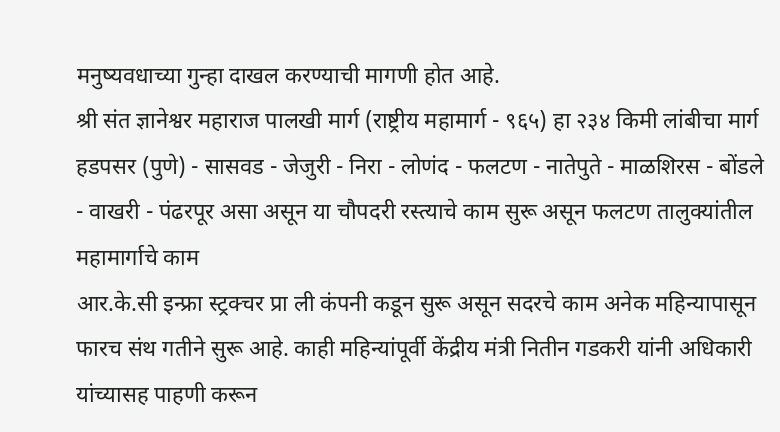मनुष्यवधाच्या गुन्हा दाखल करण्याची मागणी होत आहे.
श्री संत ज्ञानेश्वर महाराज पालखी मार्ग (राष्ट्रीय महामार्ग - ९६५) हा २३४ किमी लांबीचा मार्ग हडपसर (पुणे) - सासवड - जेजुरी - निरा - लोणंद - फलटण - नातेपुते - माळशिरस - बोंडले - वाखरी - पंढरपूर असा असून या चौपदरी रस्त्याचे काम सुरू असून फलटण तालुक्यांतील महामार्गाचे काम
आर.के.सी इन्फ्रा स्ट्रक्चर प्रा ली कंपनी कडून सुरू असून सदरचे काम अनेक महिन्यापासून फारच संथ गतीने सुरू आहे. काही महिन्यांपूर्वी केंद्रीय मंत्री नितीन गडकरी यांनी अधिकारी यांच्यासह पाहणी करून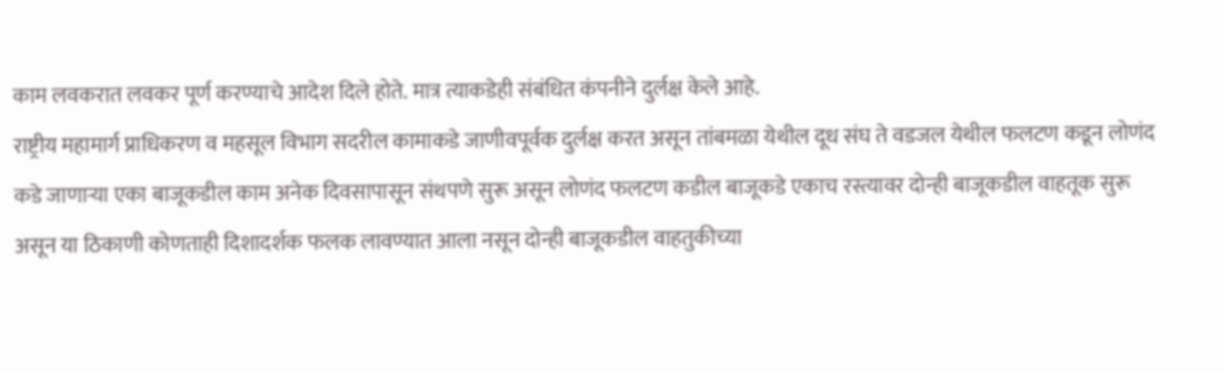काम लवकरात लवकर पूर्ण करण्याचे आदेश दिले होते. मात्र त्याकडेही संबंधित कंपनीने दुर्लक्ष केले आहे.
राष्ट्रीय महामार्ग प्राधिकरण व महसूल विभाग सदरील कामाकडे जाणीवपूर्वक दुर्लक्ष करत असून तांबमळा येथील दूध संघ ते वडजल येथील फलटण कडून लोणंद कडे जाणाऱ्या एका बाजूकडील काम अनेक दिवसापासून संथपणे सुरू असून लोणंद फलटण कडील बाजूकडे एकाच रस्त्यावर दोन्ही बाजूकडील वाहतूक सुरू असून या ठिकाणी कोणताही दिशादर्शक फलक लावण्यात आला नसून दोन्ही बाजूकडील वाहतुकीच्या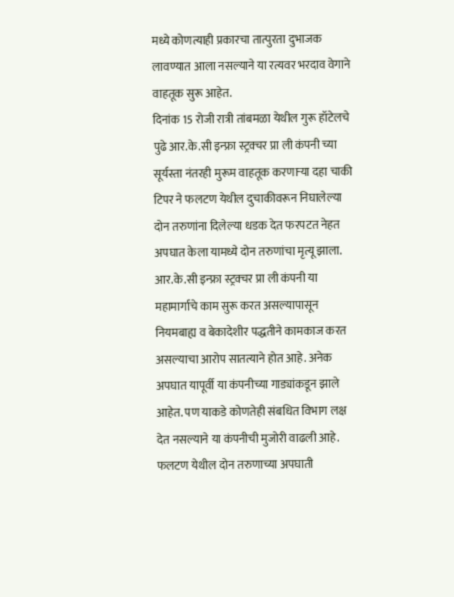मध्ये कोणत्याही प्रकारचा तात्पुरता दुभाजक लावण्यात आला नसल्याने या रत्यवर भरदाव वेगाने वाहतूक सुरू आहेत.
दिनांक 15 रोजी रात्री तांबमळा येथील गुरू हॉटेलचे पुढे आर.के.सी इन्फ्रा स्ट्रक्चर प्रा ली कंपनी च्या सूर्यस्ता नंतरही मुरूम वाहतूक करणाऱ्या दहा चाकी टिपर ने फलटण येथील दुचाकीवरून निघालेल्या दोन तरुणांना दिलेल्या धडक देत फरपटत नेहत अपघात केला यामध्ये दोन तरुणांचा मृत्यू झाला. आर.के.सी इन्फ्रा स्ट्रक्चर प्रा ली कंपनी या महामार्गाचे काम सुरू करत असल्यापासून नियमबाह्य व बेकादेशीर पद्धतीने कामकाज करत असल्याचा आरोप सातत्याने होत आहे. अनेक अपघात यापूर्वी या कंपनीच्या गाड्यांकडून झाले आहेत. पण याकडे कोणतेही संबधित विभाग लक्ष देत नसल्याने या कंपनीची मुजोरी वाढली आहे.
फलटण येथील दोन तरुणाच्या अपघाती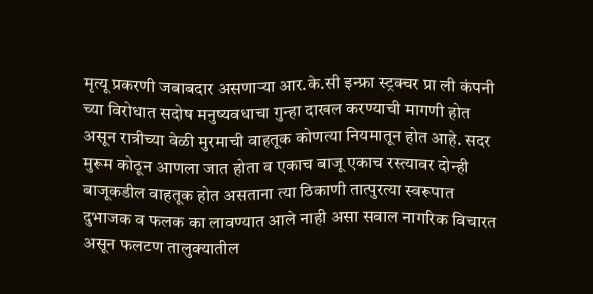मृत्यू प्रकरणी जबाबदार असणाऱ्या आर.के.सी इन्फ्रा स्ट्रक्चर प्रा ली कंपनी च्या विरोधात सदोष मनुष्यवधाचा गुन्हा दाखल करण्याची मागणी होत असून रात्रीच्या वेळी मुरमाची वाहतूक कोणत्या नियमातून होत आहे. सदर मुरूम कोठून आणला जात होता व एकाच बाजू एकाच रस्त्यावर दोन्ही बाजूकडील वाहतूक होत असताना त्या ठिकाणी तात्पुरत्या स्वरूपात दुभाजक व फलक का लावण्यात आले नाही असा सवाल नागरिक विचारत असून फलटण तालुक्यातील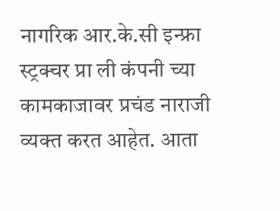नागरिक आर.के.सी इन्फ्रा स्ट्रक्चर प्रा ली कंपनी च्या कामकाजावर प्रचंड नाराजी व्यक्त करत आहेत. आता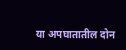या अपघातातील दोन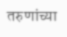तरुणांच्या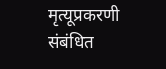मृत्यूप्रकरणी संबंधित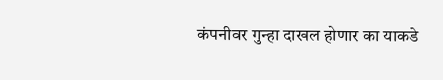कंपनीवर गुन्हा दाखल होणार का याकडे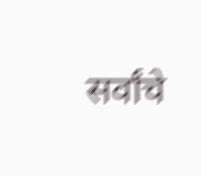सर्वांचे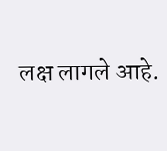लक्ष लागले आहे.